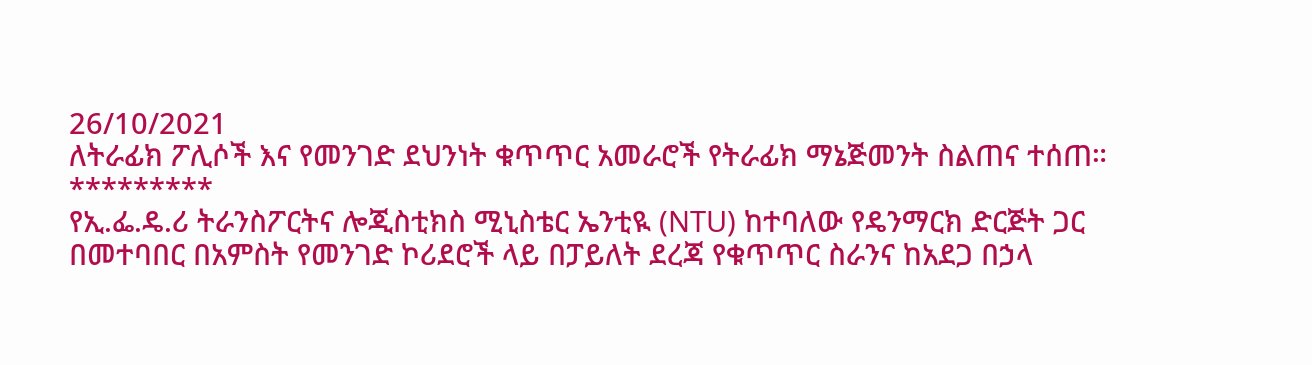26/10/2021
ለትራፊክ ፖሊሶች እና የመንገድ ደህንነት ቁጥጥር አመራሮች የትራፊክ ማኔጅመንት ስልጠና ተሰጠ።
*********
የኢ.ፌ.ዴ.ሪ ትራንስፖርትና ሎጂስቲክስ ሚኒስቴር ኤንቲዪ (NTU) ከተባለው የዴንማርክ ድርጅት ጋር በመተባበር በአምስት የመንገድ ኮሪደሮች ላይ በፓይለት ደረጃ የቁጥጥር ስራንና ከአደጋ በኃላ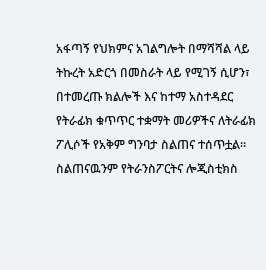አፋጣኝ የህክምና አገልግሎት በማሻሻል ላይ ትኩረት አድርጎ በመስራት ላይ የሚገኝ ሲሆን፣ በተመረጡ ክልሎች እና ከተማ አስተዳደር የትራፊክ ቁጥጥር ተቋማት መሪዎችና ለትራፊክ ፖሊሶች የአቅም ግንባታ ስልጠና ተሰጥቷል።
ስልጠናዉንም የትራንስፖርትና ሎጂስቲክስ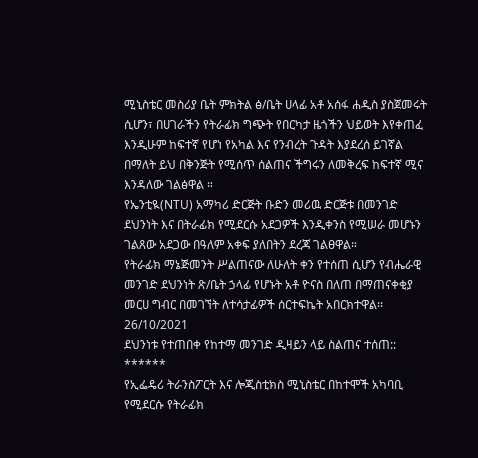ሚኒስቴር መስሪያ ቤት ምክትል ፅ/ቤት ሀላፊ አቶ አሰፋ ሐዲስ ያስጀመሩት ሲሆን፣ በሀገራችን የትራፊክ ግጭት የበርካታ ዜጎችን ህይወት እየቀጠፈ እንዲሁም ከፍተኛ የሆነ የአካል እና የንብረት ጉዳት እያደረሰ ይገኛል በማለት ይህ በቅንጅት የሚሰጥ ሰልጠና ችግሩን ለመቅረፍ ከፍተኛ ሚና እንዳለው ገልፅዋል ።
የኤንቲዪ(NTU) አማካሪ ድርጅት ቡድን መሪዉ ድርጅቱ በመንገድ ደህንነት እና በትራፊክ የሚደርሱ አደጋዎች እንዲቀንስ የሚሠራ መሆኑን ገልጸው አደጋው በዓለም አቀፍ ያለበትን ደረጃ ገልፀዋል።
የትራፊክ ማኔጅመንት ሥልጠናው ለሁለት ቀን የተሰጠ ሲሆን የብሔራዊ መንገድ ደህንነት ጽ/ቤት ኃላፊ የሆኑት አቶ ዮናስ በለጠ በማጠናቀቂያ መርሀ ግብር በመገኘት ለተሳታፊዎች ሰርተፍኬት አበርክተዋል፡፡
26/10/2021
ደህንነቱ የተጠበቀ የከተማ መንገድ ዲዛይን ላይ ስልጠና ተሰጠ::
******
የኢፌዴሪ ትራንስፖርት እና ሎጂስቲክስ ሚኒስቴር በከተሞች አካባቢ የሚደርሱ የትራፊክ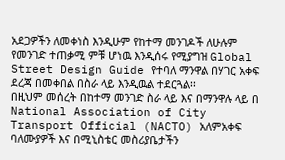አደጋዎችን ለመቀነስ እንዲሁም የከተማ መንገዶች ለሁሉም የመንገድ ተጠቃሚ ምቹ ሆነዉ እንዲሰሩ የሚያግዝ Global Street Design Guide የተባለ ማንዋል በሃገር አቀፍ ደረጃ በመቀበል በስራ ላይ እንዲዉል ተደርጓል፡፡
በዚህም መሰረት በከተማ መንገድ ስራ ላይ እና በማንዋሉ ላይ በ National Association of City Transport Official (NACTO) አለምአቀፍ ባለሙያዎች እና በሚኒስቴር መስሪያቤታችን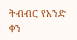ትብብር የአንድ ቀን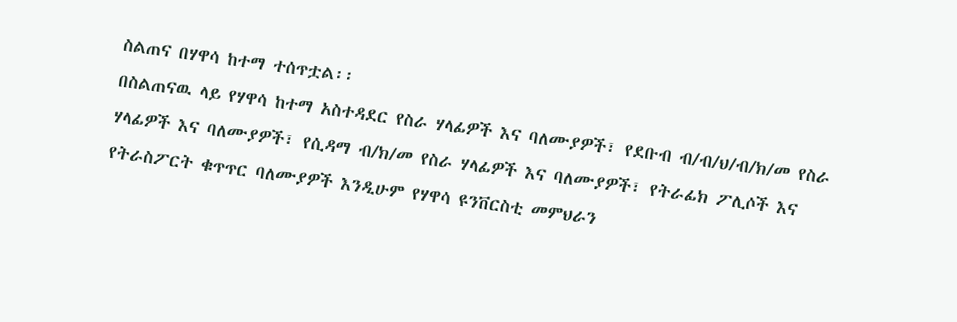ስልጠና በሃዋሳ ከተማ ተሰጥቷል፡፡
በስልጠናዉ ላይ የሃዋሳ ከተማ አስተዳደር የስራ ሃላፊዎች እና ባለሙያዎች፣ የደቡብ ብ/ብ/ህ/ብ/ክ/መ የስራ ሃላፊዎች እና ባለሙያዎች፣ የሲዳማ ብ/ክ/መ የስራ ሃላፊዎች እና ባለሙያዎች፣ የትራፊክ ፖሊሶች እና የትራስፖርት ቁጥጥር ባለሙያዎች እንዲሁም የሃዋሳ ዩንቨርስቲ መምህራን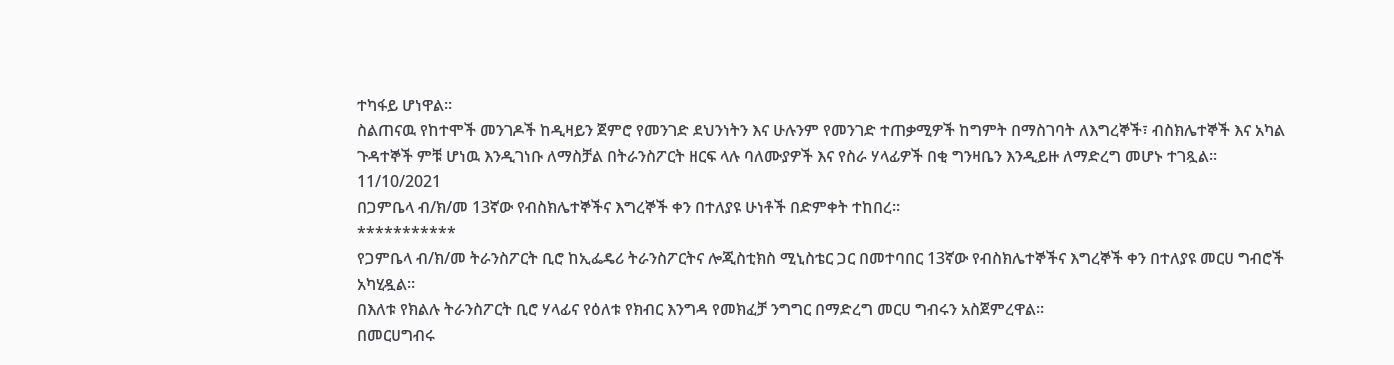ተካፋይ ሆነዋል፡፡
ስልጠናዉ የከተሞች መንገዶች ከዲዛይን ጀምሮ የመንገድ ደህንነትን እና ሁሉንም የመንገድ ተጠቃሚዎች ከግምት በማስገባት ለእግረኞች፣ ብስክሌተኞች እና አካል ጉዳተኞች ምቹ ሆነዉ እንዲገነቡ ለማስቻል በትራንስፖርት ዘርፍ ላሉ ባለሙያዎች እና የስራ ሃላፊዎች በቂ ግንዛቤን እንዲይዙ ለማድረግ መሆኑ ተገጿል፡፡
11/10/2021
በጋምቤላ ብ/ክ/መ 13ኛው የብስክሌተኞችና እግረኞች ቀን በተለያዩ ሁነቶች በድምቀት ተከበረ።
***********
የጋምቤላ ብ/ክ/መ ትራንስፖርት ቢሮ ከኢፌዴሪ ትራንስፖርትና ሎጂስቲክስ ሚኒስቴር ጋር በመተባበር 13ኛው የብስክሌተኞችና እግረኞች ቀን በተለያዩ መርሀ ግብሮች አካሂዷል።
በእለቱ የክልሉ ትራንስፖርት ቢሮ ሃላፊና የዕለቱ የክብር እንግዳ የመክፈቻ ንግግር በማድረግ መርሀ ግብሩን አስጀምረዋል፡፡
በመርሀግብሩ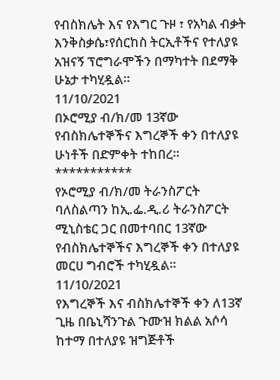የብስክሌት እና የእግር ጉዞ ፣ የአካል ብቃት እንቅስቃሴ፣የሰርከስ ትርኢቶችና የተለያዩ አዝናኝ ፕሮግራሞችን በማካተት በደማቅ ሁኔታ ተካሂዷል።
11/10/2021
በኦሮሚያ ብ/ክ/መ 13ኛው የብስክሌተኞችና እግረኞች ቀን በተለያዩ ሁነቶች በድምቀት ተከበረ።
***********
የኦሮሚያ ብ/ክ/መ ትራንስፖርት ባለስልጣን ከኢ.ፌ.ዲ.ሪ ትራንስፖርት ሚኒስቴር ጋር በመተባበር 13ኛው የብስክሌተኞችና እግረኞች ቀን በተለያዩ መርሀ ግብሮች ተካሂዷል።
11/10/2021
የእግረኞች እና ብስክሌተኞች ቀን ለ13ኛ ጊዜ በቤኒሻንጉል ጉሙዝ ክልል አሶሳ ከተማ በተለያዩ ዝግጅቶች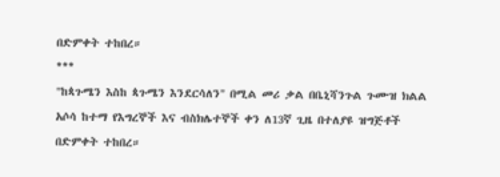በድምቀት ተከበረ።
***
"ከጳጉሜን እስከ ጳጉሜን እንደርሳለን" በሚል መሪ ቃል በቤኒሻንጉል ጉሙዝ ክልል አሶሳ ከተማ የእግረኞች እና ብስክሌተኞች ቀን ለ13ኛ ጊዜ በተለያዩ ዝግጅቶች በድምቀት ተከበረ።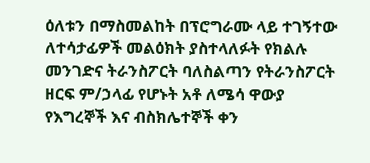ዕለቱን በማስመልከት በፕሮግራሙ ላይ ተገኝተው ለተሳታፊዎች መልዕክት ያስተላለፉት የክልሉ መንገድና ትራንስፖርት ባለስልጣን የትራንስፖርት ዘርፍ ም/ኃላፊ የሆኑት አቶ ለሜሳ ዋውያ የእግረኞች እና ብስክሌተኞች ቀን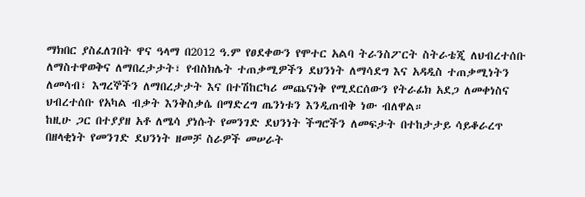ማክበር ያስፈለገበት ዋና ዓላማ በ2012 ዓ.ም የፀደቀውን የሞተር አልባ ትራንስፖርት ስትራቴጂ ለህብረተሰቡ ለማስተዋወቅና ለማበረታታት፣ የብስክሌት ተጠቃሚዎችን ደህንነት ለማሳደግ እና አዳዲስ ተጠቃሚነትን ለመሳብ፣ እግረኞችን ለማበረታታት እና በተሽከርካሪ መጨናነቅ የሚደርሰውን የትራፊክ አደጋ ለመቀነስና ህብረተሰቡ የአካል ብቃት እንቅስቃሴ በማድረግ ጤንነቱን እንዲጠብቅ ነው ብለዋል።
ከዚሁ ጋር በተያያዘ አቶ ለሜሳ ያነሱት የመንገድ ደህንነት ችግሮችን ለመፍታት በተከታታይ ሳይቆራረጥ በዘላቂነት የመንገድ ደህንነት ዘመቻ ስራዎች መሠራት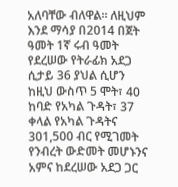አለባቸው ብለዋል። ለዚህም እንደ ማሳያ በ2014 በጀት ዓመት 1ኛ ሩብ ዓመት የደረሠው የትራፊክ አደጋ ሲታይ 36 ያህል ሲሆን ከዚህ ውስጥ 5 ሞት፣ 40 ከባድ የአካል ጉዳት፣ 37 ቀላል የአካል ጉዳትና 301,500 ብር የሚገመት የንብረት ውድመት መሆኑንና አምና ከደረሠው አደጋ ጋር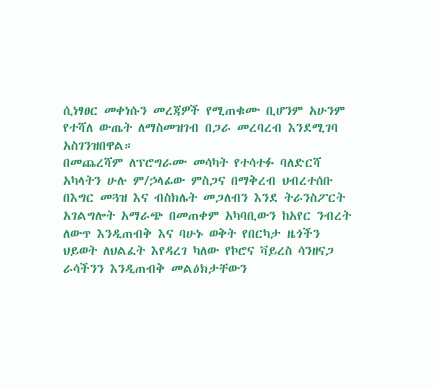ሲነፃፀር መቀነሱን መረጃዎች የሚጠቁሙ ቢሆንም አሁንም የተሻለ ውጤት ለማስመዝገብ በጋራ መረባረብ እንደሚገባ አስገንዝበዋል።
በመጨረሻም ለፕሮግራሙ መሳካት የተሳተፉ ባለድርሻ አካላትን ሁሉ ም/ኃላፊው ምስጋና በማቅረብ ህብረተሰቡ በእግር መጓዝ እና ብስክሌት መጋለብን እንደ ትራንስፖርት አገልግሎት አማራጭ በመጠቀም አካባቢውን ከአየር ንብረት ለውጥ እንዲጠብቅ እና ባሁኑ ወቅት የበርካታ ዜጎችን ህይወት ለህልፈት እየዳረገ ካለው የኮሮና ቫይረስ ሳንዘናጋ ራሳችንን እንዲጠብቅ መልዕክታቸውን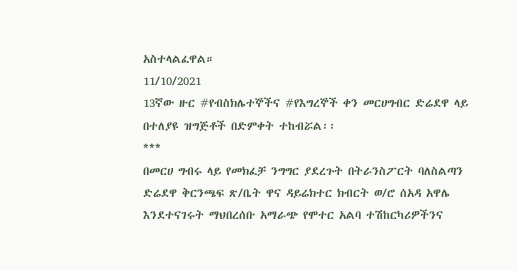አስተላልፈዋል።
11/10/2021
13ኛው ዙር #የብስክሌተኞችና #የእግረኞች ቀን መርሀግብር ድሬደዋ ላይ በተለያዩ ዝግጅቶች በድምቀት ተከብሯል፡፡
***
በመርሀ ግብሩ ላይ የመክፈቻ ንግግር ያደረጉት በትራንስፖርት ባለስልጣን ድሬደዋ ቅርንጫፍ ጽ/ቤት ዋና ዳይሬክተር ክብርት ወ/ሮ ሰአዳ አዋሌ እንደተናገሩት ማህበረሰቡ አማራጭ የሞተር አልባ ተሽከርካሪዎችንና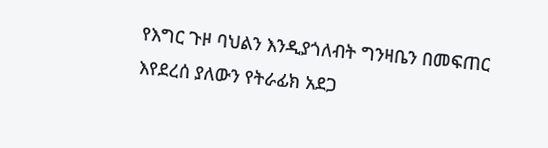የእግር ጉዞ ባህልን እንዲያጎለብት ግንዛቤን በመፍጠር እየደረሰ ያለውን የትራፊክ አደጋ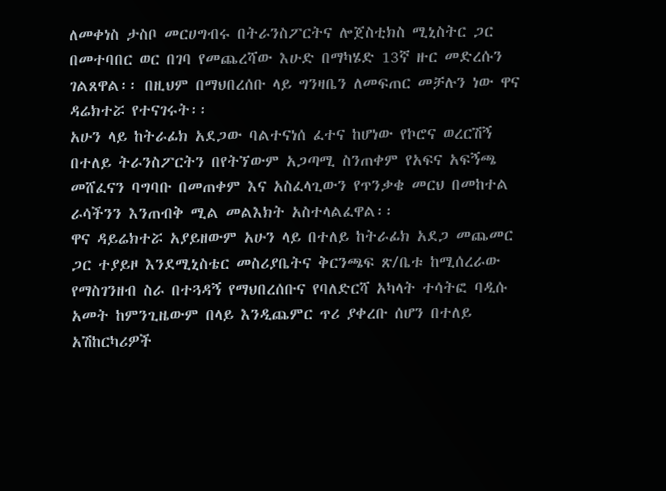ለመቀነስ ታስቦ መርሀግብሩ በትራንስፖርትና ሎጀስቲክስ ሚኒስትር ጋር በመተባበር ወር በገባ የመጨረሻው እሁድ በማካሄድ 13ኛ ዙር መድረሱን ገልጸዋል፡፡ በዚህም በማህበረሰቡ ላይ ግንዛቤን ለመፍጠር መቻሉን ነው ዋና ዳሬክተሯ የተናገሩት፡፡
አሁን ላይ ከትራፊክ አደጋው ባልተናነሰ ፈተና ከሆነው የኮሮና ወረርሽኝ በተለይ ትራንስፖርትን በየትኘውም አጋጣሚ ስንጠቀም የአፍና አፍኝጫ መሸፈናን ባግባቡ በመጠቀም እና አስፈላጊውን የጥንቃቄ መርህ በመከተል ራሳችንን እንጠብቅ ሚል መልእክት አስተላልፈዋል፡፡
ዋና ዳይሬክተሯ አያይዘውም አሁን ላይ በተለይ ከትራፊክ አደጋ መጨመር ጋር ተያይዞ እንደሚኒስቴር መስሪያቤትና ቅርንጫፍ ጽ/ቤቱ ከሚሰረራው የማስገንዘብ ስራ በተጓዳኝ የማህበረሰቡና የባለድርሻ አካላት ተሳትፎ ባዲሱ አመት ከምንጊዜውም በላይ እንዲጨምር ጥሪ ያቀረቡ ሰሆን በተለይ አሽከርካሪዎች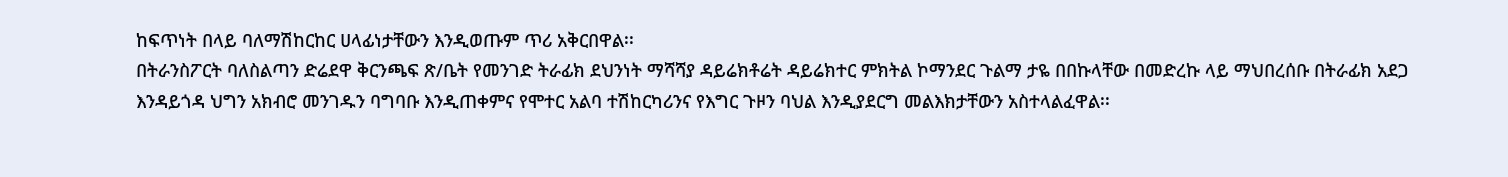ከፍጥነት በላይ ባለማሽከርከር ሀላፊነታቸውን እንዲወጡም ጥሪ አቅርበዋል፡፡
በትራንስፖርት ባለስልጣን ድሬደዋ ቅርንጫፍ ጽ/ቤት የመንገድ ትራፊክ ደህንነት ማሻሻያ ዳይሬክቶሬት ዳይሬክተር ምክትል ኮማንደር ጉልማ ታዬ በበኩላቸው በመድረኩ ላይ ማህበረሰቡ በትራፊክ አደጋ እንዳይጎዳ ህግን አክብሮ መንገዱን ባግባቡ እንዲጠቀምና የሞተር አልባ ተሽከርካሪንና የእግር ጉዞን ባህል እንዲያደርግ መልእክታቸውን አስተላልፈዋል፡፡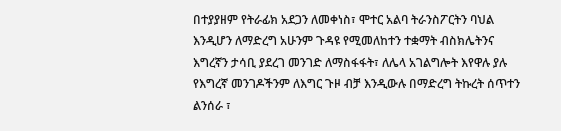በተያያዘም የትራፊክ አደጋን ለመቀነስ፣ ሞተር አልባ ትራንስፖርትን ባህል እንዲሆን ለማድረግ አሁንም ጉዳዩ የሚመለከተን ተቋማት ብስክሌትንና እግረኛን ታሳቢ ያደረገ መንገድ ለማስፋፋት፣ ለሌላ አገልግሎት እየዋሉ ያሉ የእግረኛ መንገዶችንም ለእግር ጉዞ ብቻ እንዲውሉ በማድረግ ትኩረት ሰጥተን ልንሰራ ፣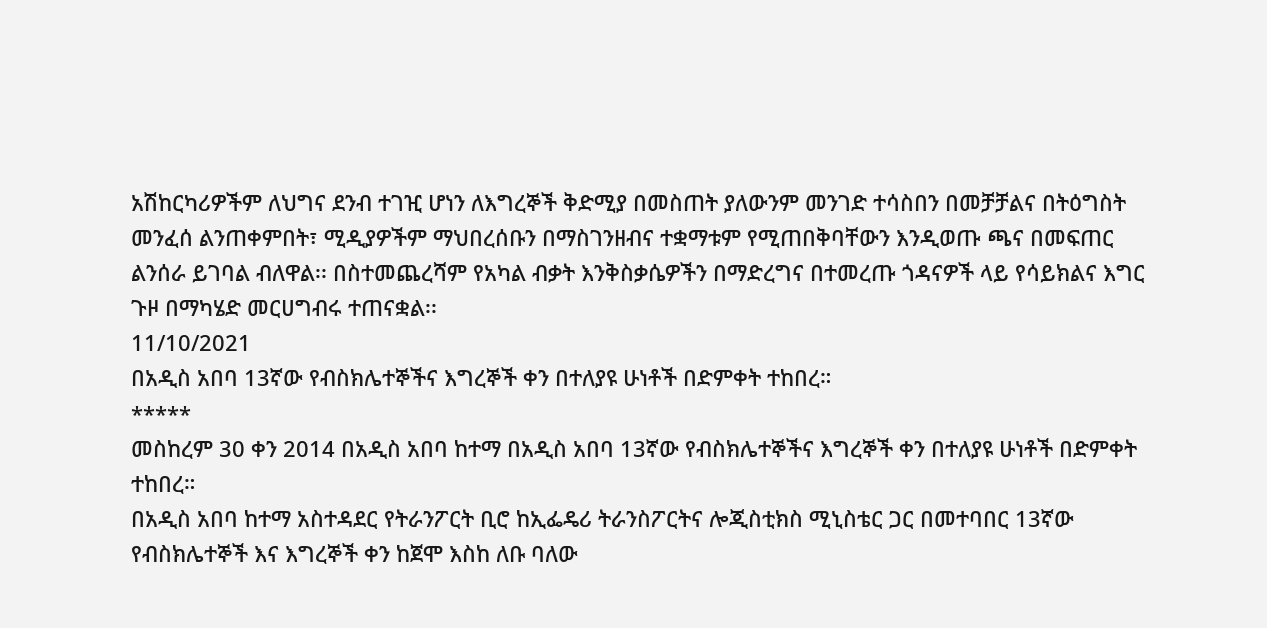አሽከርካሪዎችም ለህግና ደንብ ተገዢ ሆነን ለእግረኞች ቅድሚያ በመስጠት ያለውንም መንገድ ተሳስበን በመቻቻልና በትዕግስት መንፈሰ ልንጠቀምበት፣ ሚዲያዎችም ማህበረሰቡን በማስገንዘብና ተቋማቱም የሚጠበቅባቸውን እንዲወጡ ጫና በመፍጠር ልንሰራ ይገባል ብለዋል፡፡ በስተመጨረሻም የአካል ብቃት እንቅስቃሴዎችን በማድረግና በተመረጡ ጎዳናዎች ላይ የሳይክልና እግር ጉዞ በማካሄድ መርሀግብሩ ተጠናቋል፡፡
11/10/2021
በአዲስ አበባ 13ኛው የብስክሌተኞችና እግረኞች ቀን በተለያዩ ሁነቶች በድምቀት ተከበረ።
*****
መስከረም 30 ቀን 2014 በአዲስ አበባ ከተማ በአዲስ አበባ 13ኛው የብስክሌተኞችና እግረኞች ቀን በተለያዩ ሁነቶች በድምቀት ተከበረ።
በአዲስ አበባ ከተማ አስተዳደር የትራንፖርት ቢሮ ከኢፌዴሪ ትራንስፖርትና ሎጂስቲክስ ሚኒስቴር ጋር በመተባበር 13ኛው የብስክሌተኞች እና እግረኞች ቀን ከጀሞ እስከ ለቡ ባለው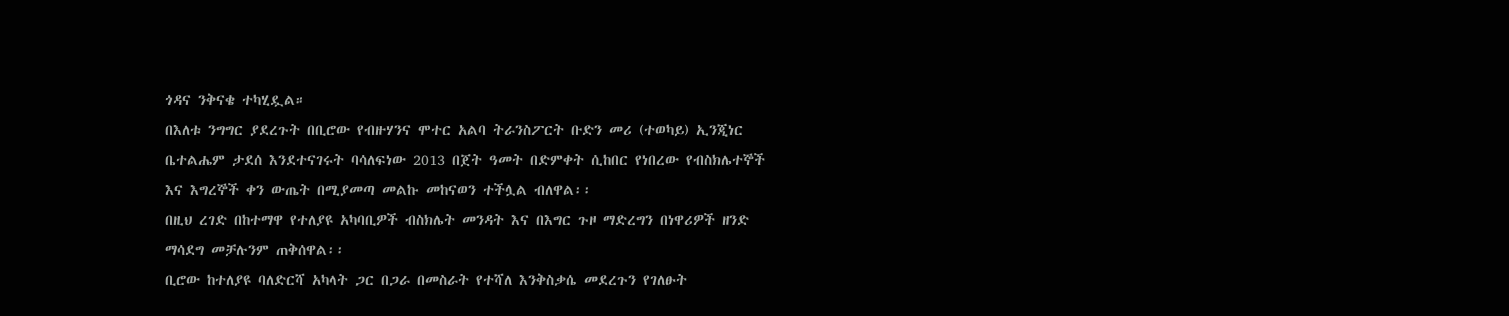ጎዳና ንቅናቄ ተካሂዷል።
በእለቱ ንግግር ያደረጉት በቢሮው የብዙሃንና ሞተር አልባ ትራንስፖርት ቡድን መሪ (ተወካይ) ኢንጂነር ቤተልሔም ታደሰ እንደተናገሩት ባሳለፍነው 2013 በጀት ዓመት በድምቀት ሲከበር የነበረው የብስክሌተኞች እና እግረኞች ቀን ውጤት በሚያመጣ መልኩ መከናወን ተችሏል ብለዋል፡፡
በዚህ ረገድ በከተማዋ የተለያዩ አካባቢዎች ብስክሌት መንዳት እና በእግር ጉዞ ማድረግን በነዋሪዎች ዘንድ ማሳደግ መቻሉንም ጠቅሰዋል፡፡
ቢሮው ከተለያዩ ባለድርሻ አካላት ጋር በጋራ በመስራት የተሻለ እንቅስቃሴ መደረጉን የገለፁት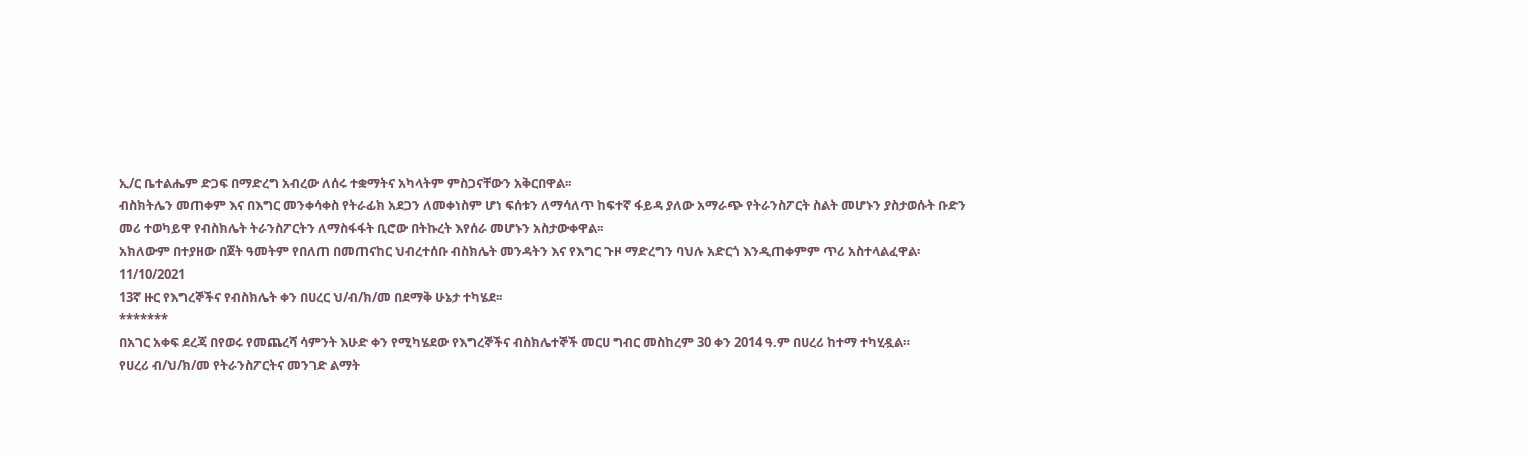ኢ/ር ቤተልሔም ድጋፍ በማድረግ አብረው ለሰሩ ተቋማትና አካላትም ምስጋናቸውን አቅርበዋል፡፡
ብስክትሌን መጠቀም እና በእግር መንቀሳቀስ የትራፊክ አደጋን ለመቀነስም ሆነ ፍሰቱን ለማሳለጥ ከፍተኛ ፋይዳ ያለው አማራጭ የትራንስፖርት ስልት መሆኑን ያስታወሱት ቡድን መሪ ተወካይዋ የብስክሌት ትራንስፖርትን ለማስፋፋት ቢሮው በትኩረት እየሰራ መሆኑን አስታውቀዋል፡፡
አክለውም በተያዘው በጀት ዓመትም የበለጠ በመጠናከር ህብረተሰቡ ብስክሌት መንዳትን እና የእግር ጉዞ ማድረግን ባህሉ አድርጎ እንዲጠቀምም ጥሪ አስተላልፈዋል፡
11/10/2021
13ኛ ዙር የእግረኞችና የብስክሌት ቀን በሀረር ህ/ብ/ክ/መ በደማቅ ሁኔታ ተካሄደ፡፡
*******
በአገር አቀፍ ደረጃ በየወሩ የመጨረሻ ሳምንት እሁድ ቀን የሚካሄደው የእግረኞችና ብስክሌተኞች መርሀ ግብር መስከረም 30 ቀን 2014 ዓ.ም በሀረሪ ከተማ ተካሂዷል።
የሀረሪ ብ/ህ/ክ/መ የትራንስፖርትና መንገድ ልማት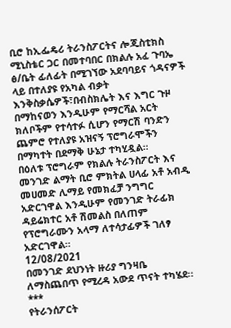ቢሮ ከኢፌዴሪ ትራንስፖርትና ሎጂስቲክስ ሚኒስቴር ጋር በመተባበር በክልሉ አፈ ጉባኤ ፅ/ቤት ፊለፊት በሚገኘው አደባባይና ጎዳናዎች ላይ በተለያዩ የአካል ብቃት እንቅስቃሴዎች፣በብስክሌት እና እግር ጉዞ በማከናወን እንዲሁም የማርሻል አርት ክለቦችም የተሳተፉ ሲሆን የማርሽ ባንድን ጨምሮ የተለያዩ አዝናኝ ፕሮግራሞችን በማካተት በደማቅ ሁኔታ ተካሂዷል።
በዕለቱ ፕሮግራም የክልሉ ትራንስፖርት እና መንገድ ልማት ቢሮ ምክትል ሀላፊ አቶ አብዲ መሀመድ ሊማይ የመክፈቻ ንግግር አድርገዋል እንዲሁም የመንገድ ትራፊክ ዳይሬክተር አቶ ሽመልስ በለጠም የፕሮግራሙን አላማ ለተሳታፊዎች ገለፃ አድርገዋል።
12/08/2021
በመንገድ ደህንነት ዙሪያ ግንዛቤ ለማስጨበጥ የሚረዳ አውደ ጥናት ተካሄደ፡፡
***
የትራንሰፖርት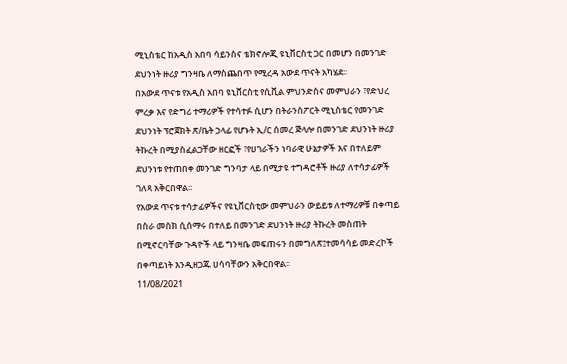ሚኒስቴር ከአዲስ አበባ ሳይንስና ቴክኖሎጂ ዩኒቨርስቲ ጋር በመሆን በመንገድ ደህንነት ዙሪያ ግንዛቤ ለማስጨበጥ የሚረዳ አውደ ጥናት አካሄደ፡፡
በአውደ ጥናቱ የአዲስ አበባ ዩኒቨርስቲ የሲቪል ምህንድስና መምህራን ፣የድህረ ምረቃ እና የድግሪ ተማሪዎች የተሳተፉ ሲሆን በትራንስፖርት ሚኒስቴር የመንገድ ደህንነት ፕሮጀክት ጽ/ቤት ኃላፊ የሆኑት ኢ/ር ሰመረ ጅላሎ በመንገድ ደህንነት ዙሪያ ትኩረት በሚያስፈልጋቸው ዘርፎች ፣የሀገራችን ነባራዊ ሁኔታዎች እና በተለይም ደህንነቱ የተጠበቀ መንገድ ግንባታ ላይ በሚታዩ ተግዳሮቶች ዙሪያ ለተሳታፊዎች ገለጻ አቅርበዋል፡፡
የአውደ ጥናቱ ተሳታፊዎችና የዩኒቨርስቲው መምህራን ውይይቱ ለተማሪዎቹ በቀጣይ በስራ መስክ ሲሰማሩ በተለይ በመንገድ ደህንነት ዙሪያ ትኩረት መስጠት በሚኖርባቸው ጉዳዮች ላይ ግንዛቤ መፍጠሩን በመግለጽ፤ተመሳሳይ መድረኮች በቀጣይነት እንዲዘጋጁ ሀሳባቸውን አቅርበዋል፡፡
11/08/2021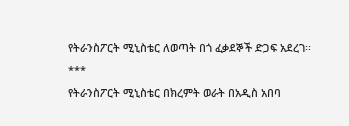የትራንስፖርት ሚኒስቴር ለወጣት በጎ ፈቃደኞች ድጋፍ አደረገ፡፡
***
የትራንስፖርት ሚኒስቴር በክረምት ወራት በአዲስ አበባ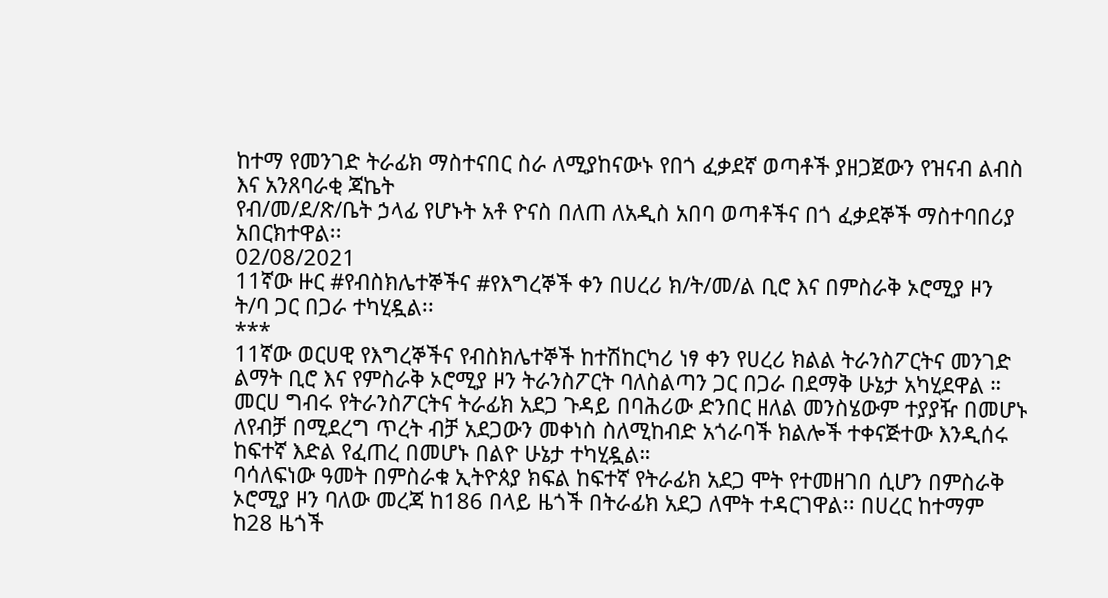ከተማ የመንገድ ትራፊክ ማስተናበር ስራ ለሚያከናውኑ የበጎ ፈቃደኛ ወጣቶች ያዘጋጀውን የዝናብ ልብስ እና አንጸባራቂ ጃኬት
የብ/መ/ደ/ጽ/ቤት ኃላፊ የሆኑት አቶ ዮናስ በለጠ ለአዲስ አበባ ወጣቶችና በጎ ፈቃደኞች ማስተባበሪያ አበርክተዋል፡፡
02/08/2021
11ኛው ዙር #የብስክሌተኞችና #የእግረኞች ቀን በሀረሪ ክ/ት/መ/ል ቢሮ እና በምስራቅ ኦሮሚያ ዞን ት/ባ ጋር በጋራ ተካሂዷል፡፡
***
11ኛው ወርሀዊ የእግረኞችና የብስክሌተኞች ከተሽከርካሪ ነፃ ቀን የሀረሪ ክልል ትራንስፖርትና መንገድ ልማት ቢሮ እና የምስራቅ ኦሮሚያ ዞን ትራንስፖርት ባለስልጣን ጋር በጋራ በደማቅ ሁኔታ አካሂደዋል ።
መርሀ ግብሩ የትራንስፖርትና ትራፊክ አደጋ ጉዳይ በባሕሪው ድንበር ዘለል መንስሄውም ተያያዥ በመሆኑ ለየብቻ በሚደረግ ጥረት ብቻ አደጋውን መቀነስ ስለሚከብድ አጎራባች ክልሎች ተቀናጅተው እንዲሰሩ ከፍተኛ እድል የፈጠረ በመሆኑ በልዮ ሁኔታ ተካሂዷል።
ባሳለፍነው ዓመት በምስራቁ ኢትዮጰያ ክፍል ከፍተኛ የትራፊክ አደጋ ሞት የተመዘገበ ሲሆን በምስራቅ ኦሮሚያ ዞን ባለው መረጃ ከ186 በላይ ዜጎች በትራፊክ አደጋ ለሞት ተዳርገዋል፡፡ በሀረር ከተማም ከ28 ዜጎች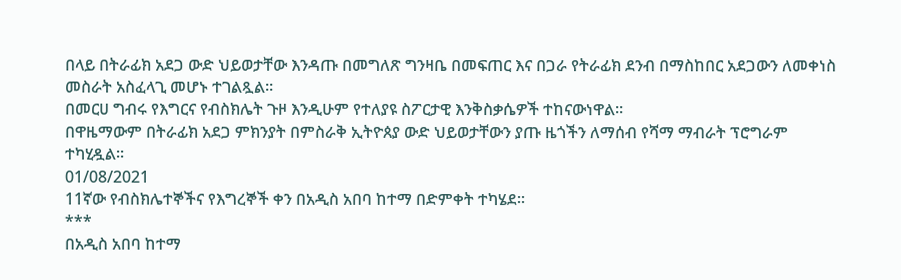በላይ በትራፊክ አደጋ ውድ ህይወታቸው እንዳጡ በመግለጽ ግንዛቤ በመፍጠር እና በጋራ የትራፊክ ደንብ በማስከበር አደጋውን ለመቀነስ መስራት አስፈላጊ መሆኑ ተገልጿል፡፡
በመርሀ ግብሩ የእግርና የብስክሌት ጉዞ እንዲሁም የተለያዩ ስፖርታዊ እንቅስቃሴዎች ተከናውነዋል፡፡
በዋዜማውም በትራፊክ አደጋ ምክንያት በምስራቅ ኢትዮጰያ ውድ ህይወታቸውን ያጡ ዜጎችን ለማሰብ የሻማ ማብራት ፕሮግራም ተካሂዷል፡፡
01/08/2021
11ኛው የብስክሌተኞችና የእግረኞች ቀን በአዲስ አበባ ከተማ በድምቀት ተካሄደ፡፡
***
በአዲስ አበባ ከተማ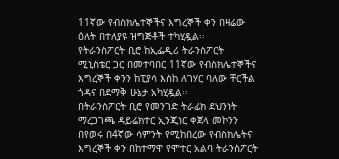11ኛው የብስክሌተኞችና እግረኞች ቀን በዛሬው ዕለት በተለያዩ ዝግጅቶች ተካሂዷል፡፡
የትራንስፖርት ቢሮ ከኢፌዲሪ ትራንስፖርት ሚኒስቴር ጋር በመተባበር 11ኛው የብስክሌተኞችና እግረኞች ቀንን ከፒያሳ እስከ ለገሃር ባለው ቸርችል ጎዳና በደማቅ ሁኔታ አካሂዷል፡፡
በትራንስፖርት ቢሮ የመንገድ ትራፊክ ደህንነት ማረጋገጫ ዳይሬክተር ኢንጂነር ቀጀላ መኮንን በየወሩ በ4ኛው ሳምንት የሚከበረው የብስክሌትና እግረኞች ቀን በከተማዋ የሞተር አልባ ትራንስፖርት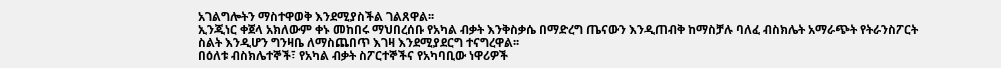አገልግሎትን ማስተዋወቅ እንደሚያስችል ገልጸዋል፡፡
ኢንጂነር ቀጀላ አክለውም ቀኑ መከበሩ ማህበረሰቡ የአካል ብቃት እንቅስቃሴ በማድረግ ጤናውን እንዲጠብቅ ከማስቻሉ ባለፈ ብስክሌት አማራጭት የትራንስፖርት ስልት እንዲሆን ግንዛቤ ለማስጨበጥ እገዛ እንደሚያደርግ ተናግረዋል፡፡
በዕለቱ ብስክሌተኞች፣ የአካል ብቃት ስፖርተኞችና የአካባቢው ነዋሪዎች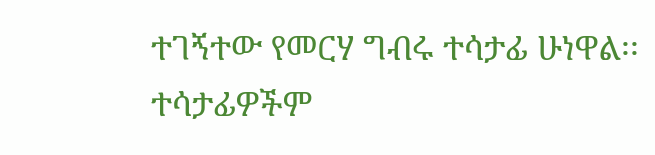ተገኝተው የመርሃ ግብሩ ተሳታፊ ሁነዋል፡፡ ተሳታፊዎችም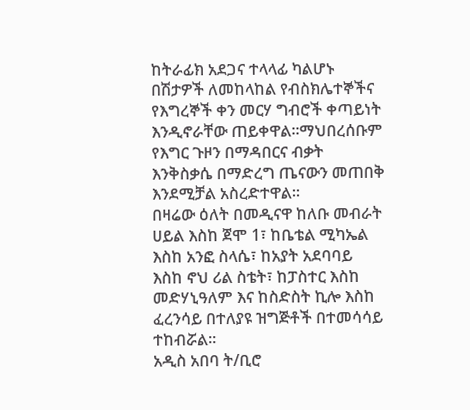ከትራፊክ አደጋና ተላላፊ ካልሆኑ በሽታዎች ለመከላከል የብስክሌተኞችና የእግረኞች ቀን መርሃ ግብሮች ቀጣይነት እንዲኖራቸው ጠይቀዋል፡፡ማህበረሰቡም የእግር ጉዞን በማዳበርና ብቃት እንቅስቃሴ በማድረግ ጤናውን መጠበቅ እንደሚቻል አስረድተዋል፡፡
በዛሬው ዕለት በመዲናዋ ከለቡ መብራት ሀይል እስከ ጀሞ 1፣ ከቤቴል ሚካኤል እስከ አንፎ ስላሴ፣ ከአያት አደባባይ እስከ ኖህ ሪል ስቴት፣ ከፓስተር እስከ መድሃኒዓለም እና ከስድስት ኪሎ እስከ ፈረንሳይ በተለያዩ ዝግጅቶች በተመሳሳይ ተከብሯል፡፡
አዲስ አበባ ት/ቢሮ